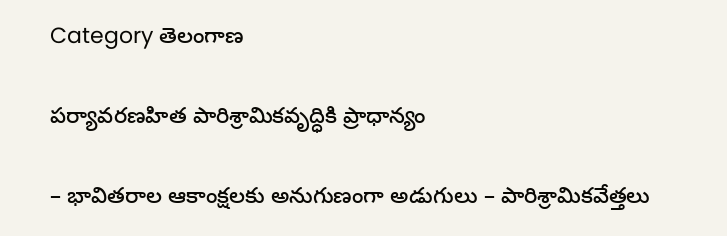Category తెలంగాణ

పర్యావరణహిత పారిశ్రామికవృద్ధికి ప్రాధాన్యం

– భావితరాల ఆకాంక్షలకు అనుగుణంగా అడుగులు – పారిశ్రామికవేత్తలు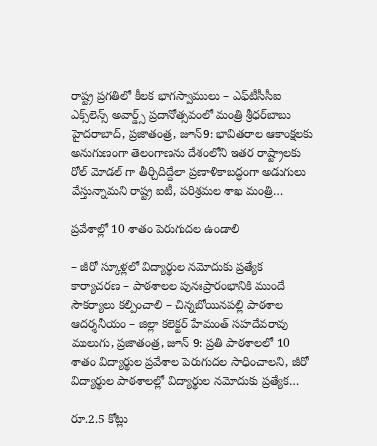రాష్ట్ర ప్రగతిలో కీలక భాగస్వాములు – ఎఫ్‌టీసీసీఐ ఎక్స్‌లెన్స్ అవార్డ్స్ ప్రదానోత్సవంలో మంత్రి శ్రీధర్‌బాబు హైద‌రాబాద్‌, ప్ర‌జాతంత్ర‌, జూన్‌9: భావితరాల ఆకాంక్షలకు అనుగుణంగా తెలంగాణను దేశంలోని ఇతర రాష్ట్రాలకు రోల్ మోడల్ గా తీర్చిదిద్దేలా ప్రణాళికాబద్ధంగా అడుగులు వేస్తున్నామని రాష్ట్ర ఐటీ, పరిశ్రమల శాఖ మంత్రి…

ప్రవేశాల్లో 10 శాతం పెరుగుదల ఉండాలి

– జీరో స్కూళ్లలో విద్యార్థుల నమోదుకు ప్రత్యేక కార్యాచరణ – పాఠశాలల పునఃప్రారంభానికి ముందే సౌకర్యాలు కల్పించాలి – చిన్నబోయినపల్లి పాఠశాల ఆదర్శనీయం – జిల్లా కలెక్టర్ హేమంత్ సహదేవరావు ములుగు, ప్రజాతంత్ర, జూన్ 9: ప్రతి పాఠశాలలో 10 శాతం విద్యార్థుల ప్రవేశాల పెరుగుదల సాధించాలని, జీరో విద్యార్థుల పాఠశాలల్లో విద్యార్థుల నమోదుకు ప్రత్యేక…

రూ.2.5 కోట్లు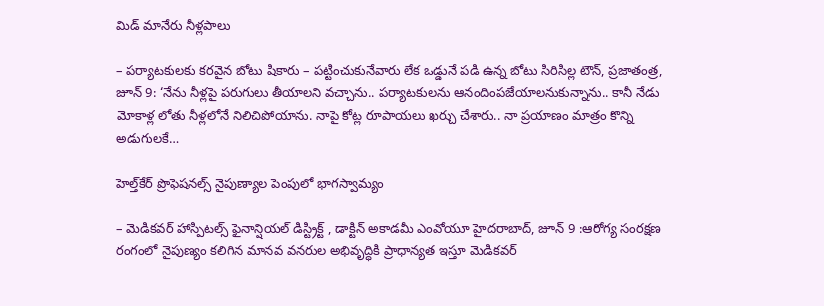మిడ్ మానేరు నీళ్లపాలు

– పర్యాటకులకు కరవైన బోటు షికారు – ప‌ట్టించుకునేవారు లేక ఒడ్డునే ప‌డి ఉన్న బోటు సిరిసిల్ల టౌన్, ప్రజాతంత్ర, జూన్ 9: ‘నేను నీళ్లపై పరుగులు తీయాలని వచ్చాను.. పర్యాటకులను ఆనందింపజేయాలనుకున్నాను.. కానీ నేడు మోకాళ్ల లోతు నీళ్లలోనే నిలిచిపోయాను. నాపై కోట్ల రూపాయలు ఖర్చు చేశారు.. నా ప్రయాణం మాత్రం కొన్ని అడుగులకే…

హెల్త్‌కేర్ ప్రొఫెషనల్స్ నైపుణ్యాల పెంపులో భాగస్వామ్యం

– మెడికవర్ హాస్పిటల్స్ ఫైనాన్షియల్ డిస్ట్రిక్ట్ , డాక్టిన్ అకాడమీ ఎంవోయూ హైదరాబాద్, జూన్ 9 :ఆరోగ్య సంరక్షణ రంగంలో నైపుణ్యం కలిగిన మానవ వనరుల అభివృద్ధికి ప్రాధాన్యత ఇస్తూ మెడికవర్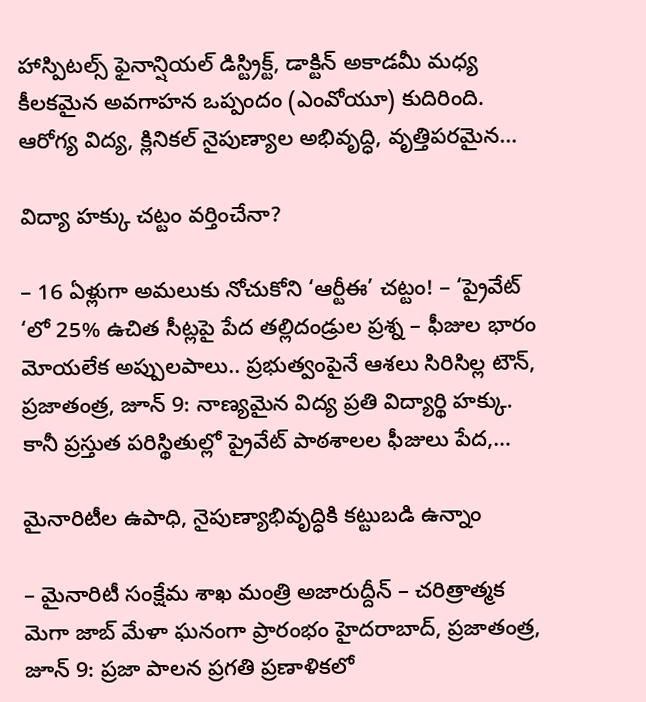హాస్పిటల్స్ ఫైనాన్షియల్ డిస్ట్రిక్ట్, డాక్టిన్ అకాడమీ మధ్య కీలకమైన అవగాహన ఒప్పందం (ఎంవోయూ) కుదిరింది. ఆరోగ్య విద్య, క్లినికల్ నైపుణ్యాల అభివృద్ధి, వృత్తిపరమైన…

విద్యా హక్కు చట్టం వర్తించేనా?

– 16 ఏళ్లుగా అమలుకు నోచుకోని ‘ఆర్టీఈ’ చట్టం! – ‘ప్రైవేట్ ‘లో 25% ఉచిత సీట్లపై పేద తల్లిదండ్రుల ప్రశ్న – ఫీజుల భారం మోయలేక అప్పులపాలు.. ప్రభుత్వంపైనే ఆశలు సిరిసిల్ల టౌన్, ప్రజాతంత్ర, జూన్ 9: నాణ్యమైన విద్య ప్రతి విద్యార్థి హక్కు. కానీ ప్ర‌స్తుత‌ పరిస్థితుల్లో ప్రైవేట్ పాఠశాలల ఫీజులు పేద,…

మైనారిటీల ఉపాధి, నైపుణ్యాభివృద్ధికి కట్టుబడి ఉన్నాం

– మైనారిటీ సంక్షేమ శాఖ మంత్రి అజారుద్దీన్ – చరిత్రాత్మక మెగా జాబ్ మేళా ఘనంగా ప్రారంభం హైదరాబాద్, ప్రజాతంత్ర, జూన్ 9: ప్రజా పాలన ప్రగతి ప్రణాళికలో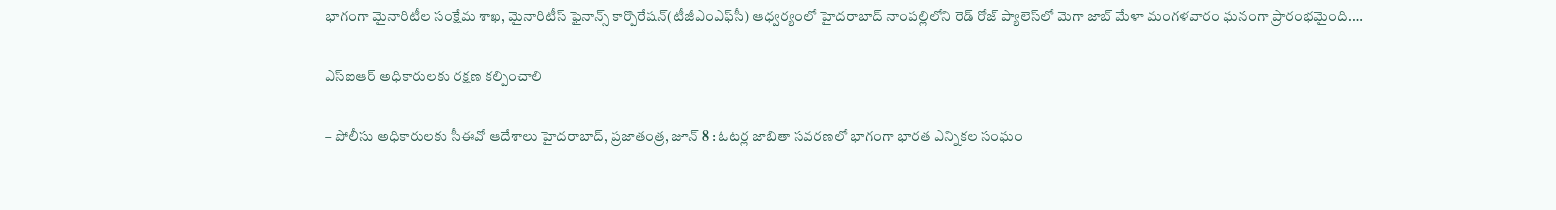భాగంగా మైనారిటీల సంక్షేమ శాఖ, మైనారిటీస్ ఫైనాన్స్ కార్పొరేషన్(టీజీఎంఎఫ్‌సీ) ఆధ్వర్యంలో హైదరాబాద్ నాంపల్లిలోని రెడ్ రోజ్ ప్యాలెస్‌లో మెగా జాబ్ మేళా మంగళవారం ఘనంగా ప్రారంభమైంది.…

ఎస్ఐఆర్ అధికారులకు రక్షణ కల్పించాలి

– పోలీసు అధికారులకు సీఈవో ఆదేశాలు హైదరాబాద్, ప్రజాతంత్ర, జూన్ 8 : ఓటర్ల జాబితా సవరణలో భాగంగా భారత ఎన్నికల సంఘం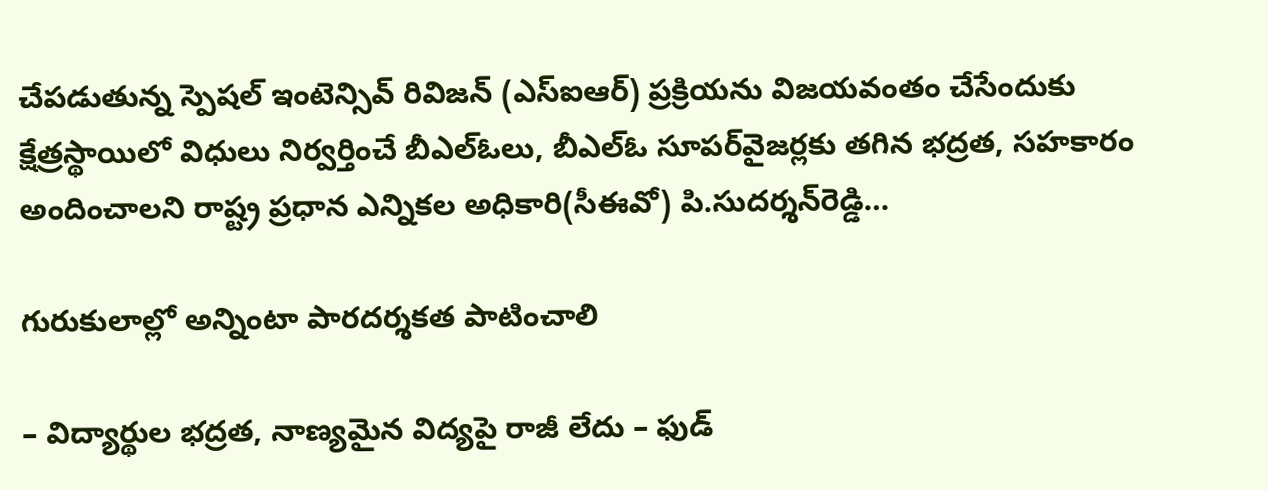చేపడుతున్న స్పెషల్ ఇంటెన్సివ్ రివిజన్ (ఎస్ఐఆర్) ప్రక్రియను విజయవంతం చేసేందుకు క్షేత్రస్థాయిలో విధులు నిర్వర్తించే బీఎల్‌ఓలు, బీఎల్‌ఓ సూపర్‌వైజర్లకు తగిన భద్రత, సహకారం అందించాలని రాష్ట్ర ప్రధాన ఎన్నికల అధికారి(సీఈవో) పి.సుదర్శన్‌రెడ్డి…

గురుకులాల్లో అన్నింటా పారదర్శకత పాటించాలి

– విద్యార్థుల భద్రత, నాణ్యమైన విద్యపై రాజీ లేదు – ఫుడ్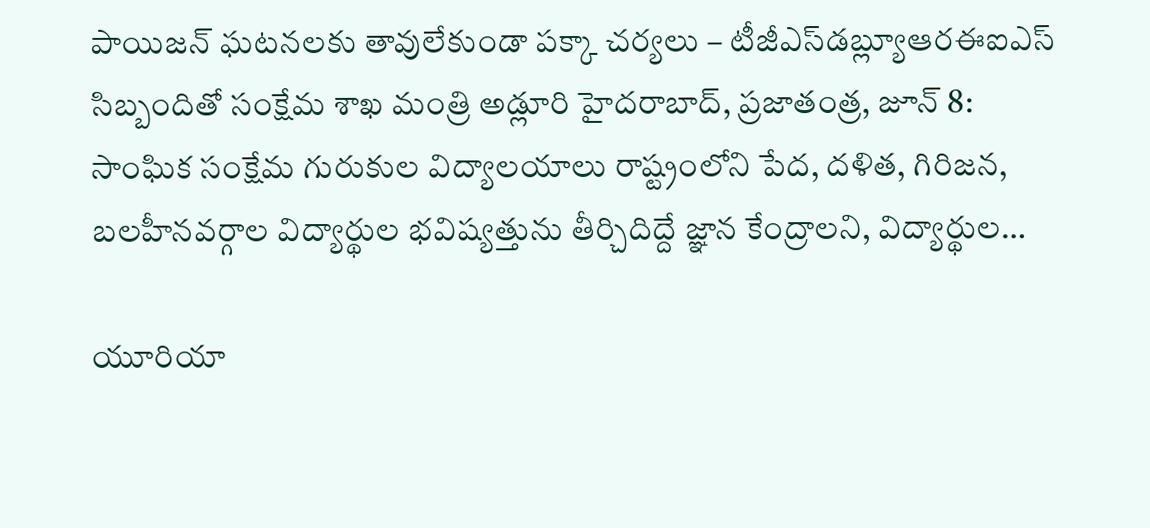పాయిజన్ ఘటనలకు తావులేకుండా పక్కా చర్యలు – టీజీఎస్‌డబ్ల్యూఆరఈఐఎస్ సిబ్బందితో సంక్షేమ శాఖ మంత్రి అడ్లూరి హైదరాబాద్, ప్రజాతంత్ర, జూన్ 8: సాంఘిక సంక్షేమ గురుకుల విద్యాలయాలు రాష్ట్రంలోని పేద, దళిత, గిరిజన, బలహీనవర్గాల విద్యార్థుల భవిష్యత్తును తీర్చిదిద్దే జ్ఞాన కేంద్రాలని, విద్యార్థుల…

యూరియా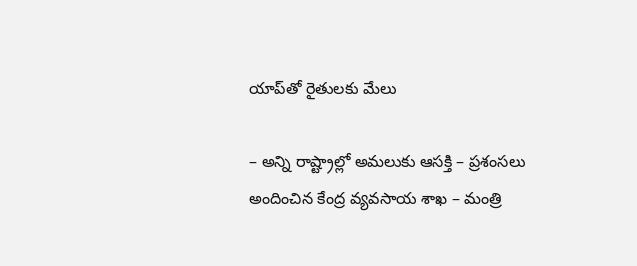యాప్‌తో రైతులకు మేలు

– అన్ని రాష్ట్రాల్లో అమలుకు ఆసక్తి – ప్రశంసలు అందించిన కేంద్ర వ్యవసాయ శాఖ – మంత్రి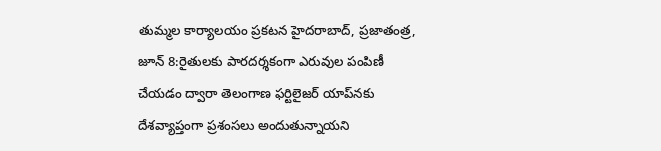తుమ్మల కార్యాలయం ప్రకటన హైదరాబాద్‌, ప్రజాతంత్ర, జూన్‌ 8:రైతులకు పారదర్శకంగా ఎరువుల పంపిణీ చేయడం ద్వారా తెలంగాణ ఫర్టిలైజర్‌ ‌యాప్‌నకు దేశవ్యాప్తంగా ప్రశంసలు అందుతున్నాయని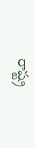రాష్ట్ర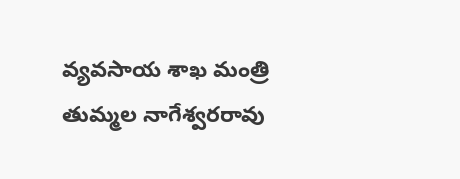వ్యవసాయ శాఖ మంత్రి తుమ్మల నాగేశ్వరరావు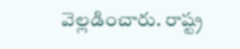వెల్లడించారు. రాష్ట్ర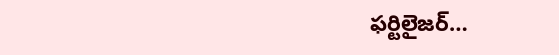ఫర్టిలైజర్‌…